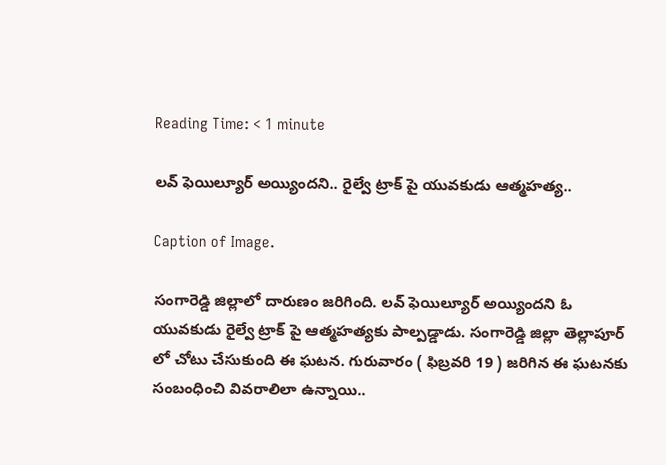Reading Time: < 1 minute

లవ్ ఫెయిల్యూర్ అయ్యిందని.. రైల్వే ట్రాక్ పై యువకుడు ఆత్మహత్య..

Caption of Image.

సంగారెడ్డి జిల్లాలో దారుణం జరిగింది. లవ్ ఫెయిల్యూర్ అయ్యిందని ఓ యువకుడు రైల్వే ట్రాక్ పై ఆత్మహత్యకు పాల్పడ్డాడు. సంగారెడ్డి జిల్లా తెల్లాపూర్ లో చోటు చేసుకుంది ఈ ఘటన. గురువారం ( ఫిబ్రవరి 19 ) జరిగిన ఈ ఘటనకు సంబంధించి వివరాలిలా ఉన్నాయి..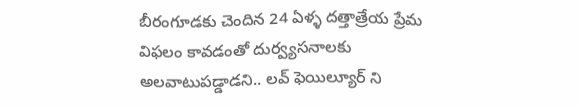బీరంగూడకు చెందిన 24 ఏళ్ళ దత్తాత్రేయ ప్రేమ విఫలం కావడంతో దుర్వ్యసనాలకు అలవాటుపడ్డాడని.. లవ్ ఫెయిల్యూర్ ని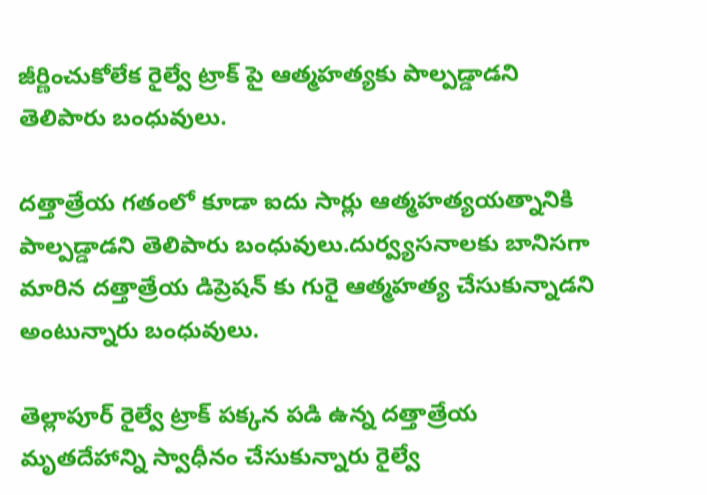జీర్ణించుకోలేక రైల్వే ట్రాక్ పై ఆత్మహత్యకు పాల్పడ్డాడని తెలిపారు బంధువులు.

దత్తాత్రేయ గతంలో కూడా ఐదు సార్లు ఆత్మహత్యయత్నానికి పాల్పడ్డాడని తెలిపారు బంధువులు.దుర్వ్యసనాలకు బానిసగా మారిన దత్తాత్రేయ డిప్రెషన్ కు గురై ఆత్మహత్య చేసుకున్నాడని అంటున్నారు బంధువులు.

తెల్లాపూర్ రైల్వే ట్రాక్ పక్కన పడి ఉన్న దత్తాత్రేయ మృతదేహాన్ని స్వాధీనం చేసుకున్నారు రైల్వే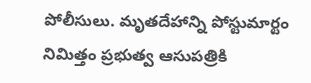పోలీసులు. మృతదేహాన్ని పోస్టుమార్టం నిమిత్తం ప్రభుత్వ ఆసుపత్రికి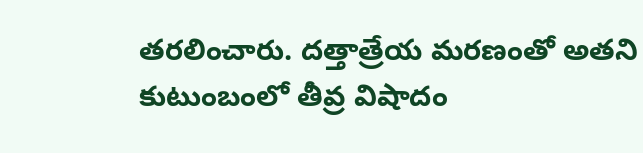తరలించారు. దత్తాత్రేయ మరణంతో అతని కుటుంబంలో తీవ్ర విషాదం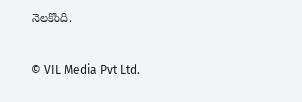నెలకొంది.


© VIL Media Pvt Ltd.